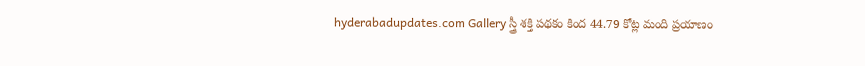hyderabadupdates.com Gallery స్త్రీ శ‌క్తి ప‌థ‌కం కింద 44.79 కోట్ల మంది ప్ర‌యాణం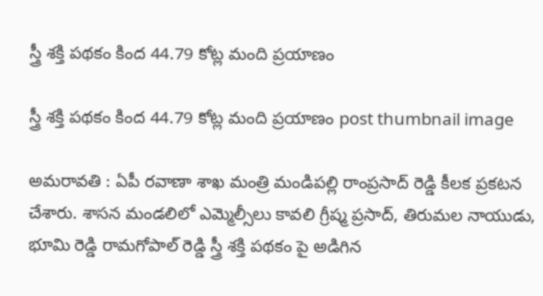స్త్రీ శ‌క్తి ప‌థ‌కం కింద 44.79 కోట్ల మంది ప్ర‌యాణం

స్త్రీ శ‌క్తి ప‌థ‌కం కింద 44.79 కోట్ల మంది ప్ర‌యాణం post thumbnail image

అమ‌రావ‌తి : ఏపీ రవాణా శాఖ మంత్రి మండిపల్లి రాంప్రసాద్ రెడ్డి కీల‌క ప్ర‌క‌ట‌న చేశారు. శాస‌న మండ‌లిలో ఎమ్మెల్సీలు కావలి గ్రీష్మ ప్రసాద్, తిరుమల నాయుడు, భూమి రెడ్డి రామగోపాల్ రెడ్డి స్త్రీ శక్తి పథకం పై అడిగిన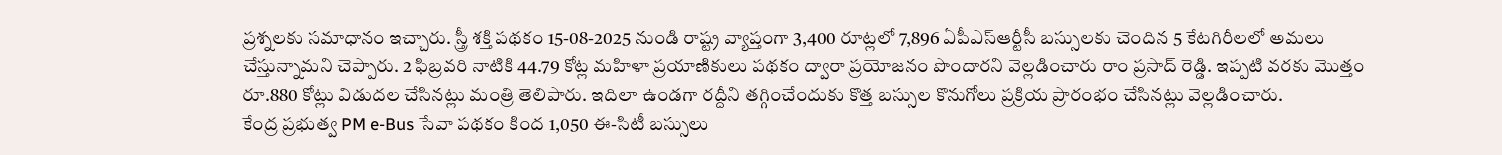ప్రశ్నల‌కు స‌మాధానం ఇచ్చారు. స్త్రీ శక్తి పథకం 15-08-2025 నుండి రాష్ట్ర వ్యాప్తంగా 3,400 రూట్లలో 7,896 ఏపీఎస్ఆర్టీసీ బస్సులకు చెందిన 5 కేటగిరీలలో అమలు చేస్తున్నామ‌ని చెప్పారు. 2 ఫిబ్ర‌వ‌రి నాటికి 44.79 కోట్ల మహిళా ప్రయాణికులు పథకం ద్వారా ప్రయోజనం పొందారని వెల్ల‌డించారు రాం ప్ర‌సాద్ రెడ్డి. ఇప్పటి వరకు మొత్తం రూ.880 కోట్లు విడుదల చేసినట్లు మంత్రి తెలిపారు. ఇదిలా ఉండ‌గా రద్దీని తగ్గించేందుకు కొత్త బస్సుల కొనుగోలు ప్రక్రియ ప్రారంభం చేసినట్లు వెల్లడించారు.
కేంద్ర ప్రభుత్వ PM e-Bus సేవా పథకం కింద 1,050 ఈ-సిటీ బస్సులు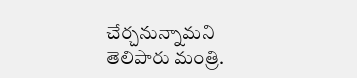చేర్చనున్నామ‌ని తెలిపారు మంత్రి.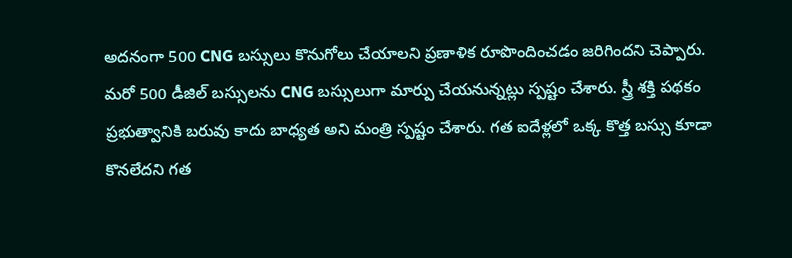అదనంగా 500 CNG బస్సులు కొనుగోలు చేయాలని ప్రణాళిక రూపొందించ‌డం జ‌రిగింద‌ని చెప్పారు. మరో 500 డీజిల్ బస్సులను CNG బస్సులుగా మార్పు చేయనున్నట్లు స్ప‌ష్టం చేశారు. స్త్రీ శక్తి పథకం ప్రభుత్వానికి బరువు కాదు బాధ్యత అని మంత్రి స్పష్టం చేశారు. గత ఐదేళ్లలో ఒక్క కొత్త బస్సు కూడా కొనలేదని గత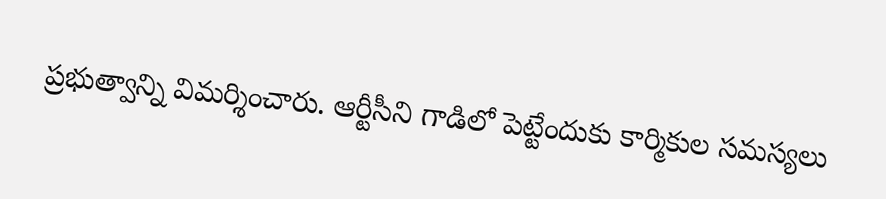ప్రభుత్వాన్ని విమర్శించారు. ఆర్టీసీని గాడిలో పెట్టేందుకు కార్మికుల సమస్యలు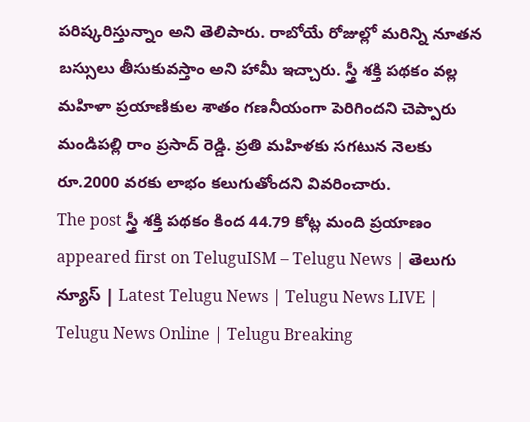పరిష్కరిస్తున్నాం అని తెలిపారు. రాబోయే రోజుల్లో మరిన్ని నూతన బస్సులు తీసుకువస్తాం అని హామీ ఇచ్చారు. స్త్రీ శక్తి పథకం వల్ల మహిళా ప్రయాణికుల శాతం గణనీయంగా పెరిగిందని చెప్పారు మండిప‌ల్లి రాం ప్ర‌సాద్ రెడ్డి. ప్రతి మహిళకు సగటున నెలకు రూ.2000 వరకు లాభం కలుగుతోందని వివరించారు.
The post స్త్రీ శ‌క్తి ప‌థ‌కం కింద 44.79 కోట్ల మంది ప్ర‌యాణం appeared first on TeluguISM – Telugu News | తెలుగు న్యూస్ | Latest Telugu News | Telugu News LIVE | Telugu News Online | Telugu Breaking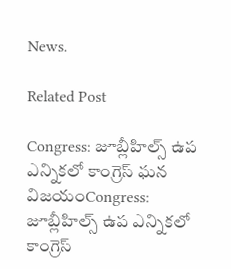News.

Related Post

Congress: జూబ్లీహిల్స్‌ ఉప ఎన్నికలో కాంగ్రెస్‌ ఘన విజయంCongress: జూబ్లీహిల్స్‌ ఉప ఎన్నికలో కాంగ్రెస్‌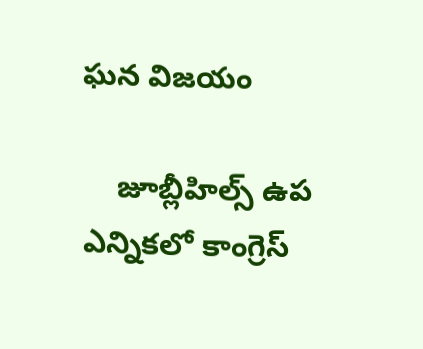ఘన విజయం

    జూబ్లీహిల్స్‌ ఉప ఎన్నికలో కాంగ్రెస్‌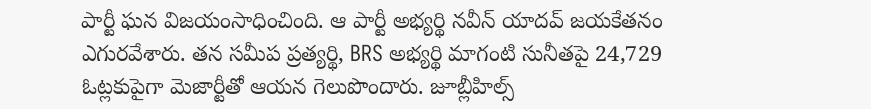పార్టీ ఘన విజయంసాధించింది. ఆ పార్టీ అభ్యర్థి నవీన్‌ యాదవ్‌ జయకేతనం ఎగురవేశారు. తన సమీప ప్రత్యర్థి, BRS అభ్యర్థి మాగంటి సునీతపై 24,729 ఓట్లకుపైగా మెజార్టీతో ఆయన గెలుపొందారు. జూబ్లీహిల్స్‌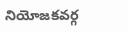నియోజకవర్గ